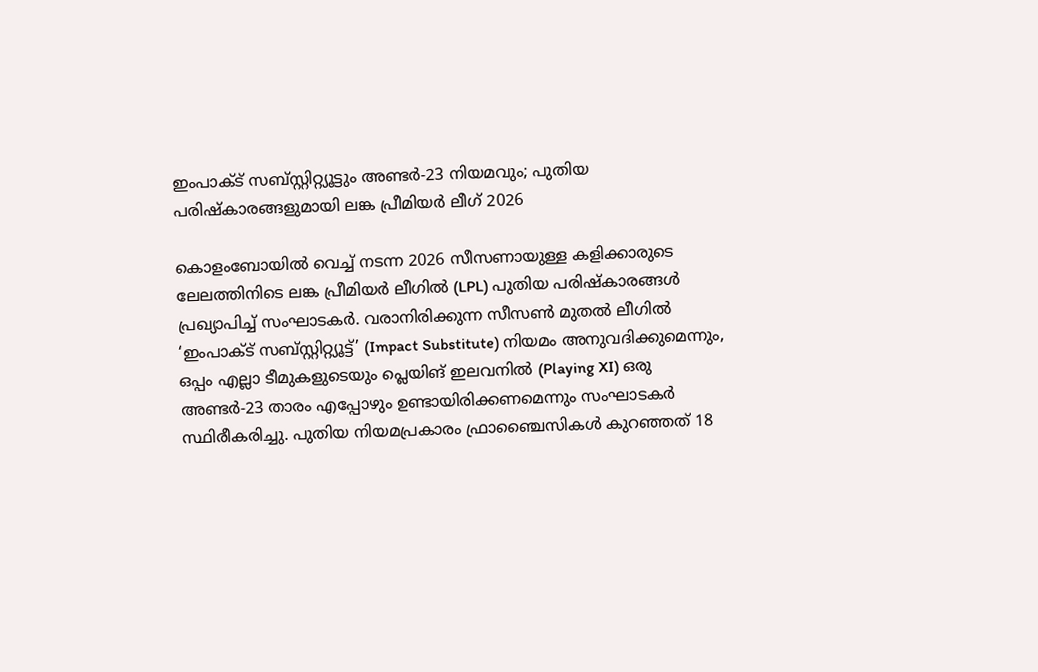ഇംപാക്ട് സബ്സ്റ്റിറ്റ്യൂട്ടും അണ്ടർ-23 നിയമവും; പുതിയ പരിഷ്കാരങ്ങളുമായി ലങ്ക പ്രീമിയർ ലീഗ് 2026

കൊളംബോയിൽ വെച്ച് നടന്ന 2026 സീസണായുള്ള കളിക്കാരുടെ ലേലത്തിനിടെ ലങ്ക പ്രീമിയർ ലീഗിൽ (LPL) പുതിയ പരിഷ്കാരങ്ങൾ പ്രഖ്യാപിച്ച് സംഘാടകർ. വരാനിരിക്കുന്ന സീസൺ മുതൽ ലീഗിൽ ‘ഇംപാക്ട് സബ്സ്റ്റിറ്റ്യൂട്ട്’ (Impact Substitute) നിയമം അനുവദിക്കുമെന്നും, ഒപ്പം എല്ലാ ടീമുകളുടെയും പ്ലെയിങ് ഇലവനിൽ (Playing XI) ഒരു അണ്ടർ-23 താരം എപ്പോഴും ഉണ്ടായിരിക്കണമെന്നും സംഘാടകർ സ്ഥിരീകരിച്ചു. പുതിയ നിയമപ്രകാരം ഫ്രാഞ്ചൈസികൾ കുറഞ്ഞത് 18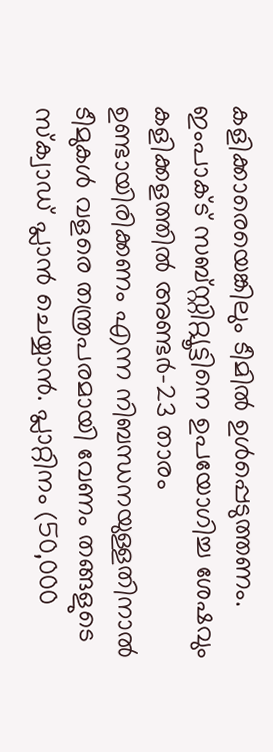കളിക്കാരെയെങ്കിലും ടീമിൽ ഉൾപ്പെടുത്തണം.
ഇംപാക്ട് സബ്സ്റ്റിറ്റ്യൂട്ടിനെ ഉപയോഗിച്ച ശേഷവും കളിക്കളത്തിൽ അണ്ടർ-23 താരം ഉണ്ടായിരിക്കണം എന്ന നിബന്ധനയുള്ളതിനാൽ ടീമുകൾ വളരെ തന്ത്രപരമായി വേണം തങ്ങളുടെ സ്ക്വാഡ് പ്ലാൻ ചെയ്യാൻ. പ്ലാറ്റിനം (50,000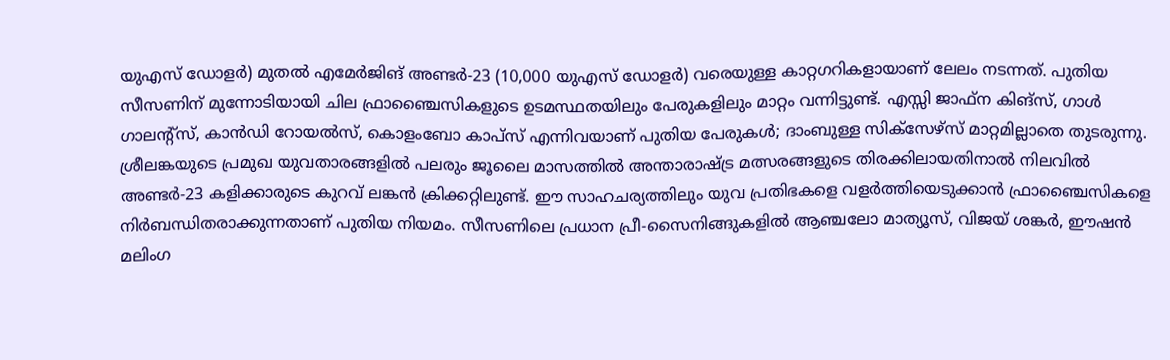യുഎസ് ഡോളർ) മുതൽ എമേർജിങ് അണ്ടർ-23 (10,000 യുഎസ് ഡോളർ) വരെയുള്ള കാറ്റഗറികളായാണ് ലേലം നടന്നത്. പുതിയ സീസണിന് മുന്നോടിയായി ചില ഫ്രാഞ്ചൈസികളുടെ ഉടമസ്ഥതയിലും പേരുകളിലും മാറ്റം വന്നിട്ടുണ്ട്. എസ്സി ജാഫ്ന കിങ്സ്, ഗാൾ ഗാലന്റ്സ്, കാൻഡി റോയൽസ്, കൊളംബോ കാപ്സ് എന്നിവയാണ് പുതിയ പേരുകൾ; ദാംബുള്ള സിക്സേഴ്സ് മാറ്റമില്ലാതെ തുടരുന്നു.
ശ്രീലങ്കയുടെ പ്രമുഖ യുവതാരങ്ങളിൽ പലരും ജൂലൈ മാസത്തിൽ അന്താരാഷ്ട്ര മത്സരങ്ങളുടെ തിരക്കിലായതിനാൽ നിലവിൽ അണ്ടർ-23 കളിക്കാരുടെ കുറവ് ലങ്കൻ ക്രിക്കറ്റിലുണ്ട്. ഈ സാഹചര്യത്തിലും യുവ പ്രതിഭകളെ വളർത്തിയെടുക്കാൻ ഫ്രാഞ്ചൈസികളെ നിർബന്ധിതരാക്കുന്നതാണ് പുതിയ നിയമം. സീസണിലെ പ്രധാന പ്രീ-സൈനിങ്ങുകളിൽ ആഞ്ചലോ മാത്യൂസ്, വിജയ് ശങ്കർ, ഈഷൻ മലിംഗ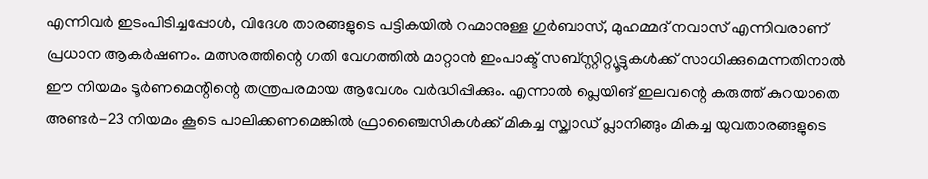എന്നിവർ ഇടംപിടിച്ചപ്പോൾ, വിദേശ താരങ്ങളുടെ പട്ടികയിൽ റഹ്മാനുള്ള ഗുർബാസ്, മുഹമ്മദ് നവാസ് എന്നിവരാണ് പ്രധാന ആകർഷണം. മത്സരത്തിന്റെ ഗതി വേഗത്തിൽ മാറ്റാൻ ഇംപാക്ട് സബ്സ്റ്റിറ്റ്യൂട്ടുകൾക്ക് സാധിക്കുമെന്നതിനാൽ ഈ നിയമം ടൂർണമെന്റിന്റെ തന്ത്രപരമായ ആവേശം വർദ്ധിപ്പിക്കും. എന്നാൽ പ്ലെയിങ് ഇലവന്റെ കരുത്ത് കുറയാതെ അണ്ടർ-23 നിയമം കൂടെ പാലിക്കണമെങ്കിൽ ഫ്രാഞ്ചൈസികൾക്ക് മികച്ച സ്ക്വാഡ് പ്ലാനിങ്ങും മികച്ച യുവതാരങ്ങളുടെ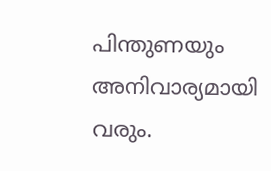പിന്തുണയും അനിവാര്യമായി വരും.